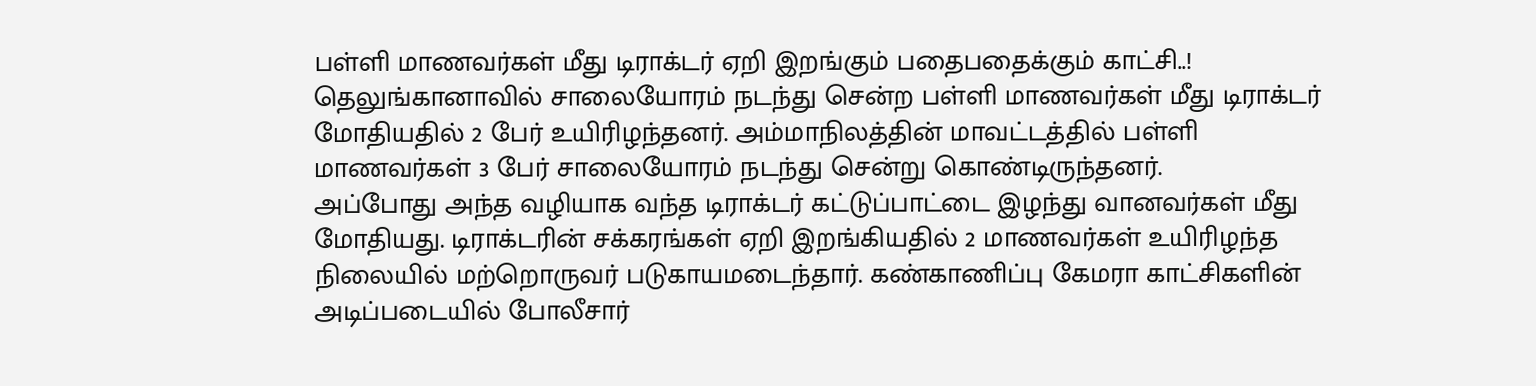பள்ளி மாணவர்கள் மீது டிராக்டர் ஏறி இறங்கும் பதைபதைக்கும் காட்சி..!
தெலுங்கானாவில் சாலையோரம் நடந்து சென்ற பள்ளி மாணவர்கள் மீது டிராக்டர் மோதியதில் 2 பேர் உயிரிழந்தனர். அம்மாநிலத்தின் மாவட்டத்தில் பள்ளி மாணவர்கள் 3 பேர் சாலையோரம் நடந்து சென்று கொண்டிருந்தனர்.
அப்போது அந்த வழியாக வந்த டிராக்டர் கட்டுப்பாட்டை இழந்து வானவர்கள் மீது மோதியது. டிராக்டரின் சக்கரங்கள் ஏறி இறங்கியதில் 2 மாணவர்கள் உயிரிழந்த நிலையில் மற்றொருவர் படுகாயமடைந்தார். கண்காணிப்பு கேமரா காட்சிகளின் அடிப்படையில் போலீசார்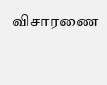விசாரணை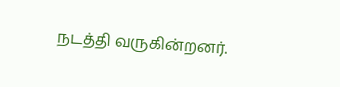நடத்தி வருகின்றனர்.